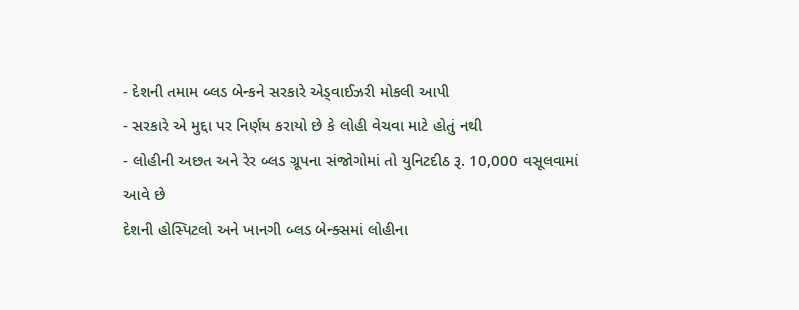- દેશની તમામ બ્લડ બેન્કને સરકારે એડ્વાઈઝરી મોકલી આપી
- સરકારે એ મુદ્દા પર નિર્ણય કરાયો છે કે લોહી વેચવા માટે હોતું નથી
- લોહીની અછત અને રેર બ્લડ ગ્રૂપના સંજોગોમાં તો યુનિટદીઠ રૂ. 10,000 વસૂલવામાં આવે છે
દેશની હોસ્પિટલો અને ખાનગી બ્લડ બેન્ક્સમાં લોહીના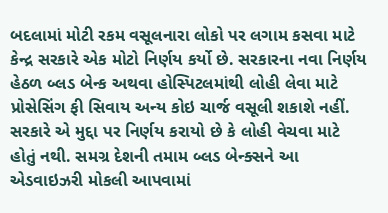બદલામાં મોટી રકમ વસૂલનારા લોકો પર લગામ કસવા માટે કેન્દ્ર સરકારે એક મોટો નિર્ણય કર્યો છે. સરકારના નવા નિર્ણય હેઠળ બ્લડ બેન્ક અથવા હોસ્પિટલમાંથી લોહી લેવા માટે પ્રોસેસિંગ ફી સિવાય અન્ય કોઇ ચાર્જ વસૂલી શકાશે નહીં. સરકારે એ મુદ્દા પર નિર્ણય કરાયો છે કે લોહી વેચવા માટે હોતું નથી. સમગ્ર દેશની તમામ બ્લડ બેન્ક્સને આ એડવાઇઝરી મોકલી આપવામાં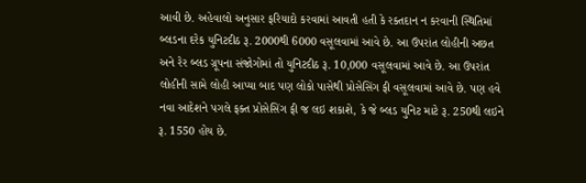આવી છે. અહેવાલો અનુસાર ફરિયાદો કરવામાં આવતી હતી કે રક્તદાન ન કરવાની સ્થિતિમાં બ્લડના દરેક યુનિટદીઠ રૂ. 2000થી 6000 વસૂલવામાં આવે છે. આ ઉપરાંત લોહીની અછત અને રેર બ્લડ ગ્રૂપના સંજોગોમાં તો યુનિટદીઠ રૂ. 10,000 વસૂલવામાં આવે છે. આ ઉપરાંત લોહીની સામે લોહી આપ્યા બાદ પણ લોકો પાસેથી પ્રોસેસિંગ ફી વસૂલવામાં આવે છે. પણ હવે નવા આદેશને પગલે ફક્ત પ્રોસેસિંગ ફી જ લઇ શકાશે, કે જે બ્લડ યુનિટ માટે રૂ. 250થી લઇને રૂ. 1550 હોય છે.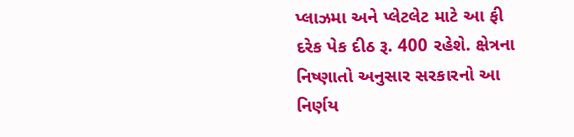પ્લાઝમા અને પ્લેટલેટ માટે આ ફી દરેક પેક દીઠ રૂ. 400 રહેશે. ક્ષેત્રના નિષ્ણાતો અનુસાર સરકારનો આ નિર્ણય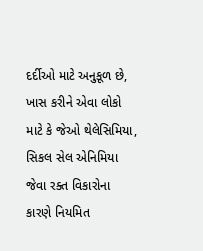દર્દીઓ માટે અનુકૂળ છે, ખાસ કરીને એવા લોકો માટે કે જેઓ થેલેસિમિયા, સિકલ સેલ એનિમિયા જેવા રક્ત વિકારોના કારણે નિયમિત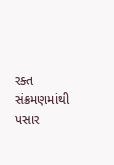રક્ત સંક્રમણમાંથી પસાર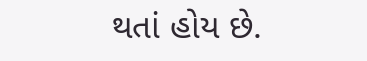થતાં હોય છે.